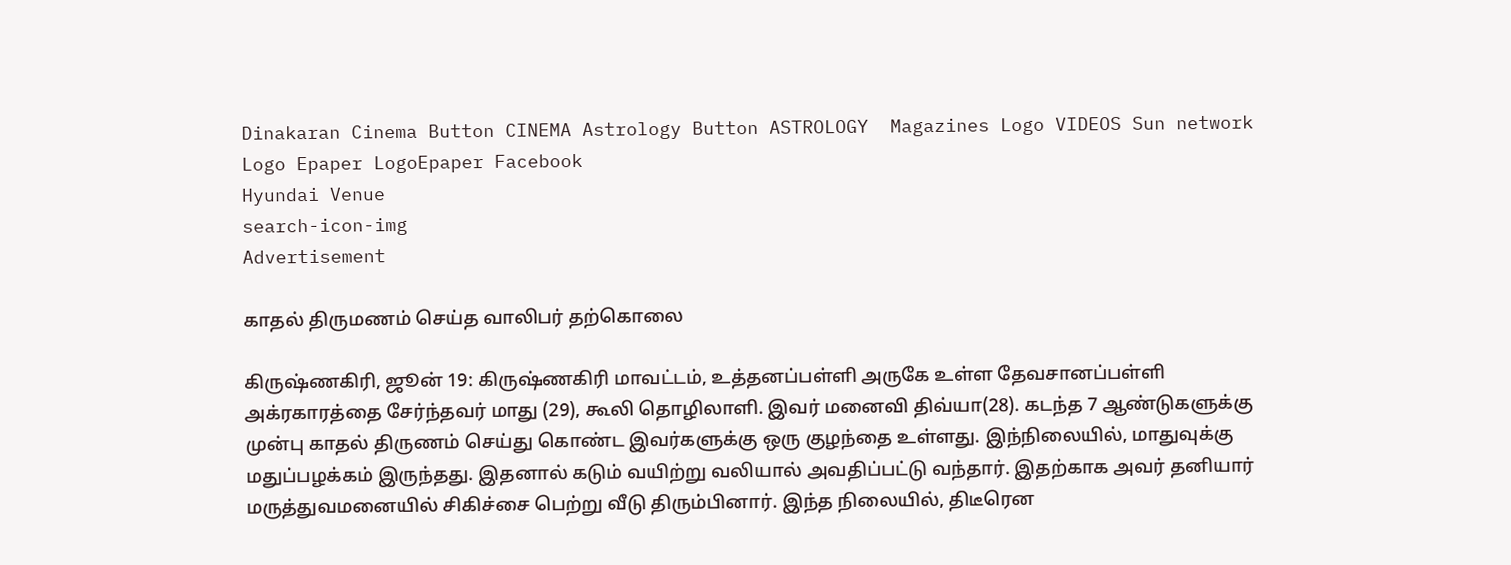Dinakaran Cinema Button CINEMA Astrology Button ASTROLOGY  Magazines Logo VIDEOS Sun network Logo Epaper LogoEpaper Facebook
Hyundai Venue
search-icon-img
Advertisement

காதல் திருமணம் செய்த வாலிபர் தற்கொலை

கிருஷ்ணகிரி, ஜூன் 19: கிருஷ்ணகிரி மாவட்டம், உத்தனப்பள்ளி அருகே உள்ள தேவசானப்பள்ளி அக்ரகாரத்தை சேர்ந்தவர் மாது (29), கூலி தொழிலாளி. இவர் மனைவி திவ்யா(28). கடந்த 7 ஆண்டுகளுக்கு முன்பு காதல் திருணம் செய்து கொண்ட இவர்களுக்கு ஒரு குழந்தை உள்ளது. இந்நிலையில், மாதுவுக்கு மதுப்பழக்கம் இருந்தது. இதனால் கடும் வயிற்று வலியால் அவதிப்பட்டு வந்தார். இதற்காக அவர் தனியார் மருத்துவமனையில் சிகிச்சை பெற்று வீடு திரும்பினார். இந்த நிலையில், திடீரென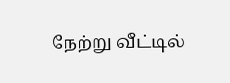நேற்று வீட்டில்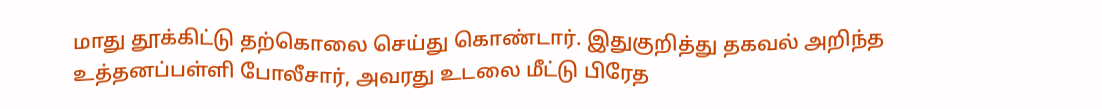மாது தூக்கிட்டு தற்கொலை செய்து கொண்டார். இதுகுறித்து தகவல் அறிந்த உத்தனப்பள்ளி போலீசார், அவரது உடலை மீட்டு பிரேத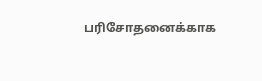பரிசோதனைக்காக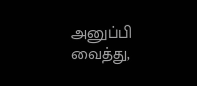அனுப்பி வைத்து,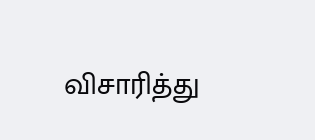விசாரித்து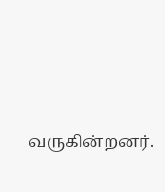வருகின்றனர்.